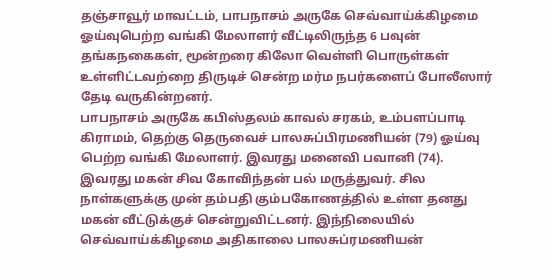தஞ்சாவூர் மாவட்டம், பாபநாசம் அருகே செவ்வாய்க்கிழமை ஓய்வுபெற்ற வங்கி மேலாளர் வீட்டிலிருந்த 6 பவுன் தங்கநகைகள், மூன்றரை கிலோ வெள்ளி பொருள்கள் உள்ளிட்டவற்றை திருடிச் சென்ற மர்ம நபர்களைப் போலீஸார் தேடி வருகின்றனர்.
பாபநாசம் அருகே கபிஸ்தலம் காவல் சரகம், உம்பளப்பாடி கிராமம், தெற்கு தெருவைச் பாலசுப்பிரமணியன் (79) ஓய்வு பெற்ற வங்கி மேலாளர். இவரது மனைவி பவானி (74). இவரது மகன் சிவ கோவிந்தன் பல் மருத்துவர். சில நாள்களுக்கு முன் தம்பதி கும்பகோணத்தில் உள்ள தனது மகன் வீட்டுக்குச் சென்றுவிட்டனர். இந்நிலையில் செவ்வாய்க்கிழமை அதிகாலை பாலசுப்ரமணியன்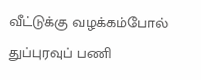வீட்டுக்கு வழக்கம்போல் துப்புரவுப் பணி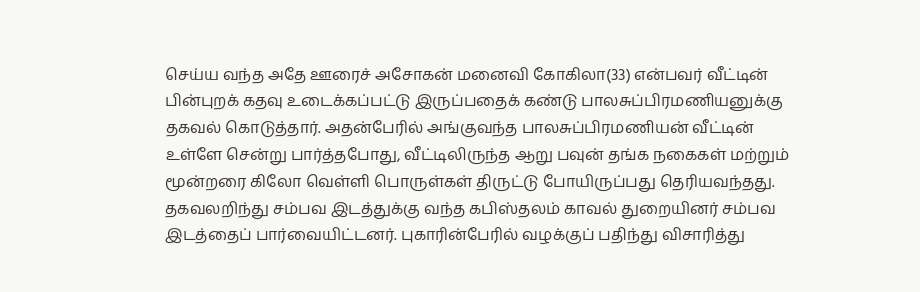செய்ய வந்த அதே ஊரைச் அசோகன் மனைவி கோகிலா(33) என்பவர் வீட்டின் பின்புறக் கதவு உடைக்கப்பட்டு இருப்பதைக் கண்டு பாலசுப்பிரமணியனுக்கு தகவல் கொடுத்தார். அதன்பேரில் அங்குவந்த பாலசுப்பிரமணியன் வீட்டின் உள்ளே சென்று பார்த்தபோது, வீட்டிலிருந்த ஆறு பவுன் தங்க நகைகள் மற்றும் மூன்றரை கிலோ வெள்ளி பொருள்கள் திருட்டு போயிருப்பது தெரியவந்தது. தகவலறிந்து சம்பவ இடத்துக்கு வந்த கபிஸ்தலம் காவல் துறையினர் சம்பவ இடத்தைப் பார்வையிட்டனர். புகாரின்பேரில் வழக்குப் பதிந்து விசாரித்து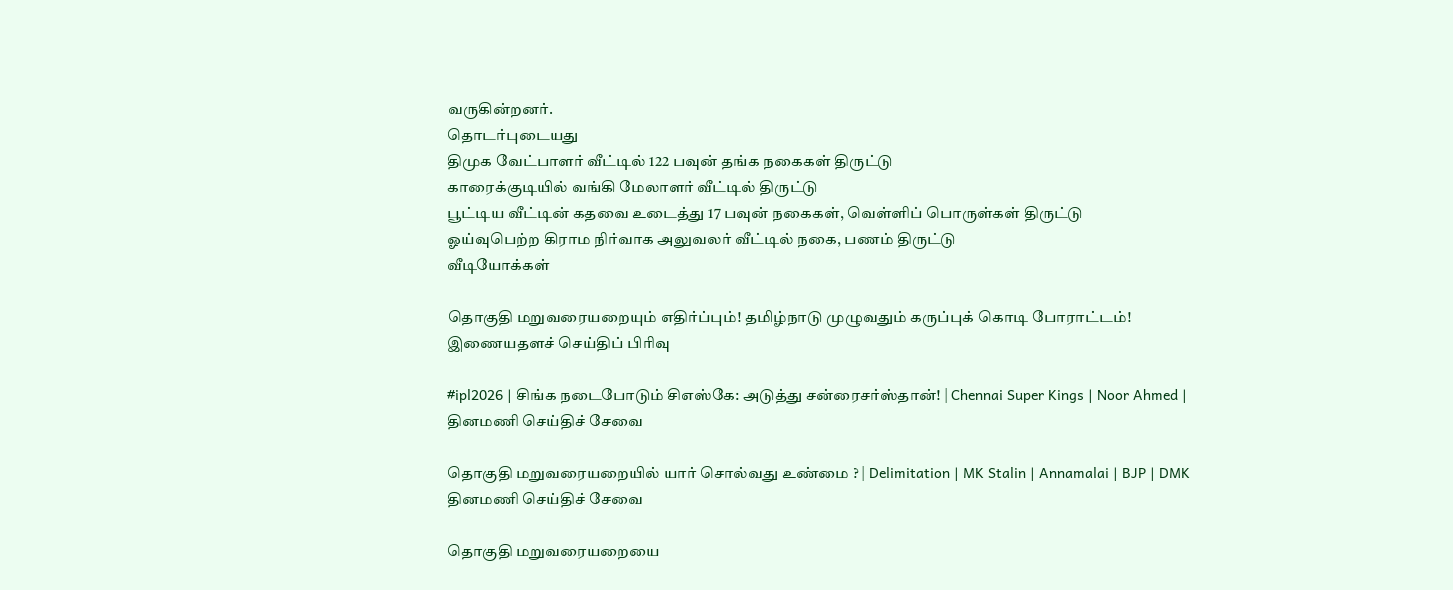வருகின்றனர்.
தொடர்புடையது
திமுக வேட்பாளர் வீட்டில் 122 பவுன் தங்க நகைகள் திருட்டு
காரைக்குடியில் வங்கி மேலாளர் வீட்டில் திருட்டு
பூட்டிய வீட்டின் கதவை உடைத்து 17 பவுன் நகைகள், வெள்ளிப் பொருள்கள் திருட்டு
ஓய்வுபெற்ற கிராம நிர்வாக அலுவலர் வீட்டில் நகை, பணம் திருட்டு
வீடியோக்கள்

தொகுதி மறுவரையறையும் எதிர்ப்பும்! தமிழ்நாடு முழுவதும் கருப்புக் கொடி போராட்டம்!
இணையதளச் செய்திப் பிரிவு

#ipl2026 | சிங்க நடைபோடும் சிஎஸ்கே: அடுத்து சன்ரைசர்ஸ்தான்! | Chennai Super Kings | Noor Ahmed |
தினமணி செய்திச் சேவை

தொகுதி மறுவரையறையில் யார் சொல்வது உண்மை ? | Delimitation | MK Stalin | Annamalai | BJP | DMK
தினமணி செய்திச் சேவை

தொகுதி மறுவரையறையை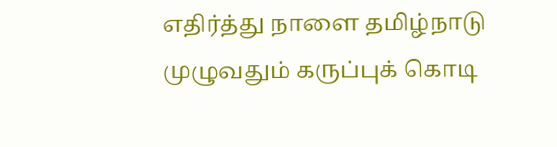எதிர்த்து நாளை தமிழ்நாடு முழுவதும் கருப்புக் கொடி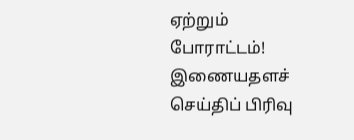ஏற்றும் போராட்டம்!
இணையதளச் செய்திப் பிரிவு